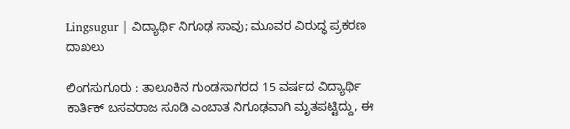Lingsugur | ವಿದ್ಯಾರ್ಥಿ ನಿಗೂಢ ಸಾವು; ಮೂವರ ವಿರುದ್ಧ ಪ್ರಕರಣ ದಾಖಲು

ಲಿಂಗಸುಗೂರು : ತಾಲೂಕಿನ ಗುಂಡಸಾಗರದ 15 ವರ್ಷದ ವಿದ್ಯಾರ್ಥಿ ಕಾರ್ತಿಕ್ ಬಸವರಾಜ ಸೂಡಿ ಎಂಬಾತ ನಿಗೂಢವಾಗಿ ಮೃತಪಟ್ಟಿದ್ದು, ಈ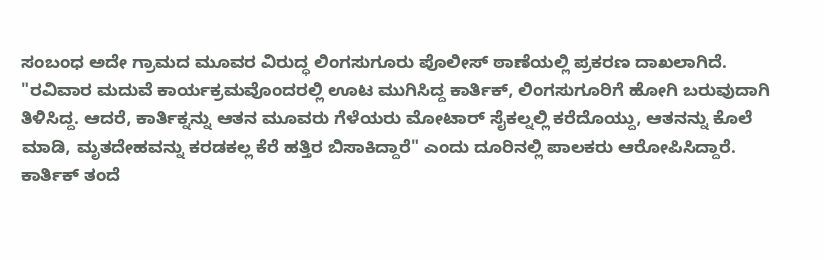ಸಂಬಂಧ ಅದೇ ಗ್ರಾಮದ ಮೂವರ ವಿರುದ್ಧ ಲಿಂಗಸುಗೂರು ಪೊಲೀಸ್ ಠಾಣೆಯಲ್ಲಿ ಪ್ರಕರಣ ದಾಖಲಾಗಿದೆ.
"ರವಿವಾರ ಮದುವೆ ಕಾರ್ಯಕ್ರಮವೊಂದರಲ್ಲಿ ಊಟ ಮುಗಿಸಿದ್ದ ಕಾರ್ತಿಕ್, ಲಿಂಗಸುಗೂರಿಗೆ ಹೋಗಿ ಬರುವುದಾಗಿ ತಿಳಿಸಿದ್ದ. ಆದರೆ, ಕಾರ್ತಿಕ್ನನ್ನು ಆತನ ಮೂವರು ಗೆಳೆಯರು ಮೋಟಾರ್ ಸೈಕಲ್ನಲ್ಲಿ ಕರೆದೊಯ್ದು, ಆತನನ್ನು ಕೊಲೆ ಮಾಡಿ, ಮೃತದೇಹವನ್ನು ಕರಡಕಲ್ಲ ಕೆರೆ ಹತ್ತಿರ ಬಿಸಾಕಿದ್ದಾರೆ" ಎಂದು ದೂರಿನಲ್ಲಿ ಪಾಲಕರು ಆರೋಪಿಸಿದ್ದಾರೆ.
ಕಾರ್ತಿಕ್ ತಂದೆ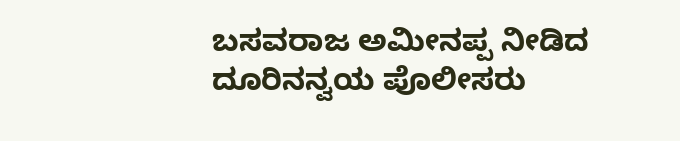ಬಸವರಾಜ ಅಮೀನಪ್ಪ ನೀಡಿದ ದೂರಿನನ್ವಯ ಪೊಲೀಸರು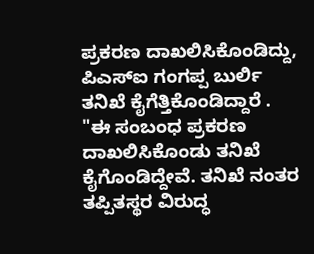ಪ್ರಕರಣ ದಾಖಲಿಸಿಕೊಂಡಿದ್ದು, ಪಿಎಸ್ಐ ಗಂಗಪ್ಪ ಬುರ್ಲಿ ತನಿಖೆ ಕೈಗೆತ್ತಿಕೊಂಡಿದ್ದಾರೆ .
"ಈ ಸಂಬಂಧ ಪ್ರಕರಣ ದಾಖಲಿಸಿಕೊಂಡು ತನಿಖೆ ಕೈಗೊಂಡಿದ್ದೇವೆ. ತನಿಖೆ ನಂತರ ತಪ್ಪಿತಸ್ಥರ ವಿರುದ್ಧ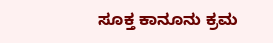ಸೂಕ್ತ ಕಾನೂನು ಕ್ರಮ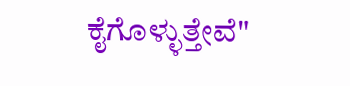ಕೈಗೊಳ್ಳುತ್ತೇವೆ"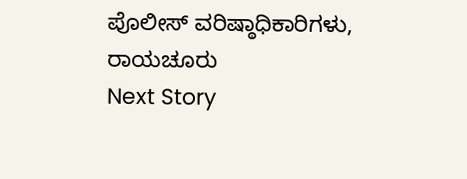ಪೊಲೀಸ್ ವರಿಷ್ಠಾಧಿಕಾರಿಗಳು, ರಾಯಚೂರು
Next Story